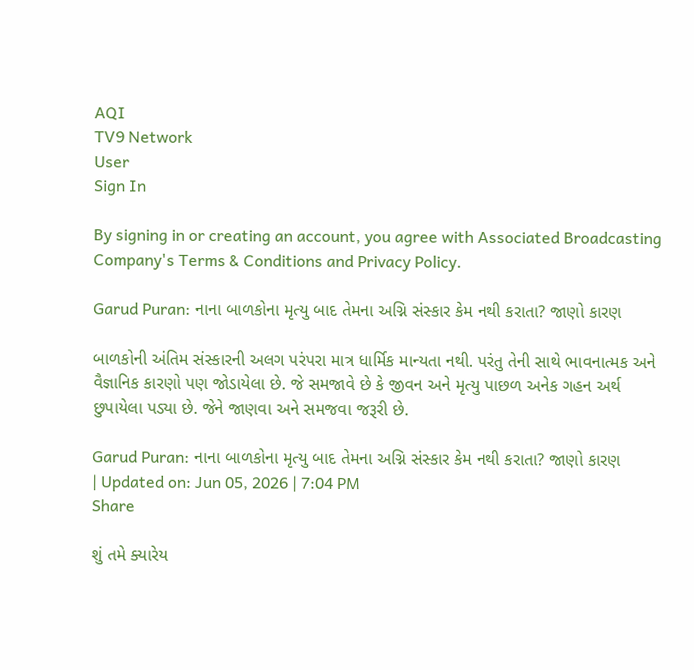AQI
TV9 Network
User
Sign In

By signing in or creating an account, you agree with Associated Broadcasting Company's Terms & Conditions and Privacy Policy.

Garud Puran: નાના બાળકોના મૃત્યુ બાદ તેમના અગ્નિ સંસ્કાર કેમ નથી કરાતા? જાણો કારણ

બાળકોની અંતિમ સંસ્કારની અલગ પરંપરા માત્ર ધાર્મિક માન્યતા નથી. પરંતુ તેની સાથે ભાવનાત્મક અને વૈજ્ઞાનિક કારણો પણ જોડાયેલા છે. જે સમજાવે છે કે જીવન અને મૃત્યુ પાછળ અનેક ગહન અર્થ છુપાયેલા પડ્યા છે. જેને જાણવા અને સમજવા જરૂરી છે.

Garud Puran: નાના બાળકોના મૃત્યુ બાદ તેમના અગ્નિ સંસ્કાર કેમ નથી કરાતા? જાણો કારણ
| Updated on: Jun 05, 2026 | 7:04 PM
Share

શું તમે ક્યારેય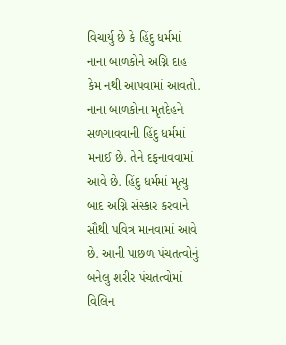વિચાર્યુ છે કે હિંદુ ધર્મમાં નાના બાળકોને અગ્નિ દાહ કેમ નથી આપવામાં આવતો. નાના બાળકોના મૃતદેહને સળગાવવાની હિંદુ ધર્મમાં મનાઈ છે. તેને દફનાવવામાં આવે છે. હિંદુ ધર્મમાં મૃત્યુ બાદ અગ્નિ સંસ્કાર કરવાને સૌથી પવિત્ર માનવામાં આવે છે. આની પાછળ પંચતત્વોનું બનેલુ શરીર પંચતત્વોમાં વિલિન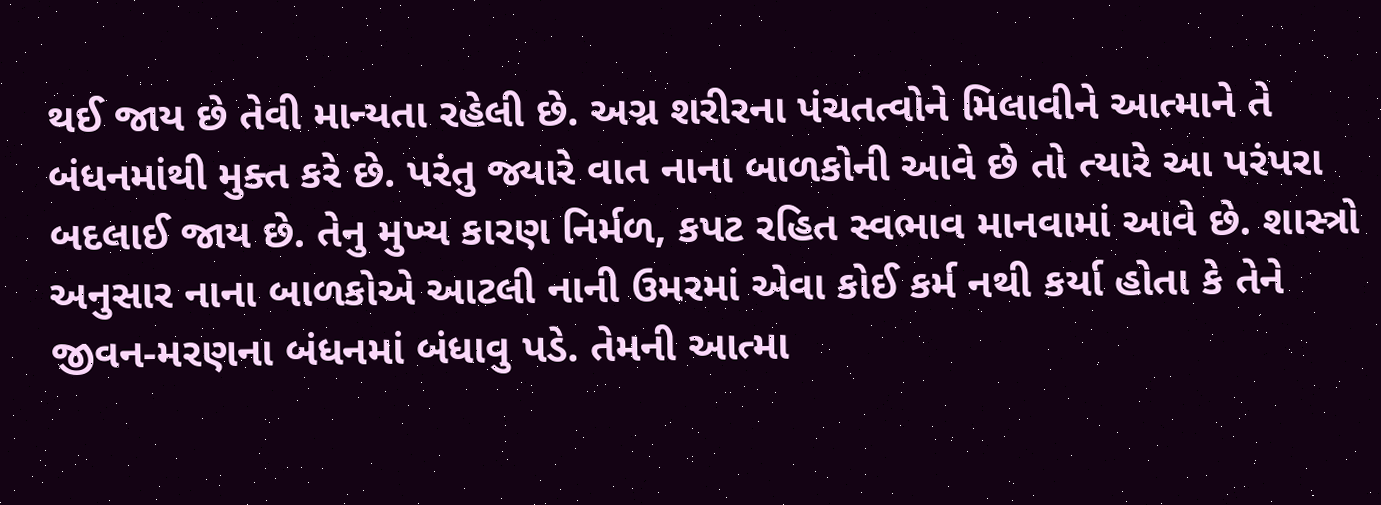થઈ જાય છે તેવી માન્યતા રહેલી છે. અગ્ન શરીરના પંચતત્વોને મિલાવીને આત્માને તે બંધનમાંથી મુક્ત કરે છે. પરંતુ જ્યારે વાત નાના બાળકોની આવે છે તો ત્યારે આ પરંપરા બદલાઈ જાય છે. તેનુ મુખ્ય કારણ નિર્મળ, કપટ રહિત સ્વભાવ માનવામાં આવે છે. શાસ્ત્રો અનુસાર નાના બાળકોએ આટલી નાની ઉમરમાં એવા કોઈ કર્મ નથી કર્યા હોતા કે તેને જીવન-મરણના બંધનમાં બંધાવુ પડે. તેમની આત્મા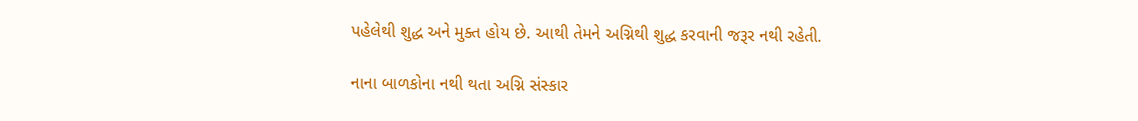પહેલેથી શુદ્ધ અને મુક્ત હોય છે. આથી તેમને અગ્નિથી શુદ્ધ કરવાની જરૂર નથી રહેતી.

નાના બાળકોના નથી થતા અગ્નિ સંસ્કાર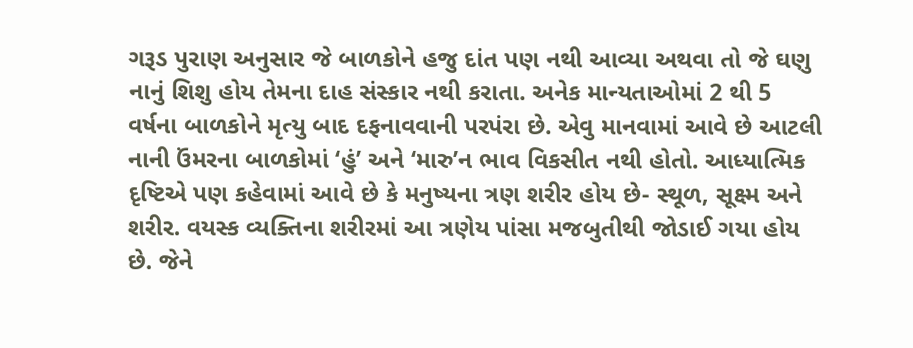ગરૂડ પુરાણ અનુસાર જે બાળકોને હજુ દાંત પણ નથી આવ્યા અથવા તો જે ઘણુ નાનું શિશુ હોય તેમના દાહ સંસ્કાર નથી કરાતા. અનેક માન્યતાઓમાં 2 થી 5 વર્ષના બાળકોને મૃત્યુ બાદ દફનાવવાની પરપંરા છે. એવુ માનવામાં આવે છે આટલી નાની ઉંમરના બાળકોમાં ‘હું’ અને ‘મારુ’ન ભાવ વિકસીત નથી હોતો. આધ્યાત્મિક દૃષ્ટિએ પણ કહેવામાં આવે છે કે મનુષ્યના ત્રણ શરીર હોય છે- સ્થૂળ, સૂક્ષ્મ અને શરીર. વયસ્ક વ્યક્તિના શરીરમાં આ ત્રણેય પાંસા મજબુતીથી જોડાઈ ગયા હોય છે. જેને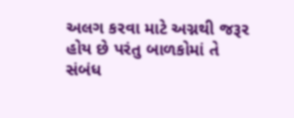અલગ કરવા માટે અગ્નથી જરૂર હોય છે પરંતુ બાળકોમાં તે સંબંધ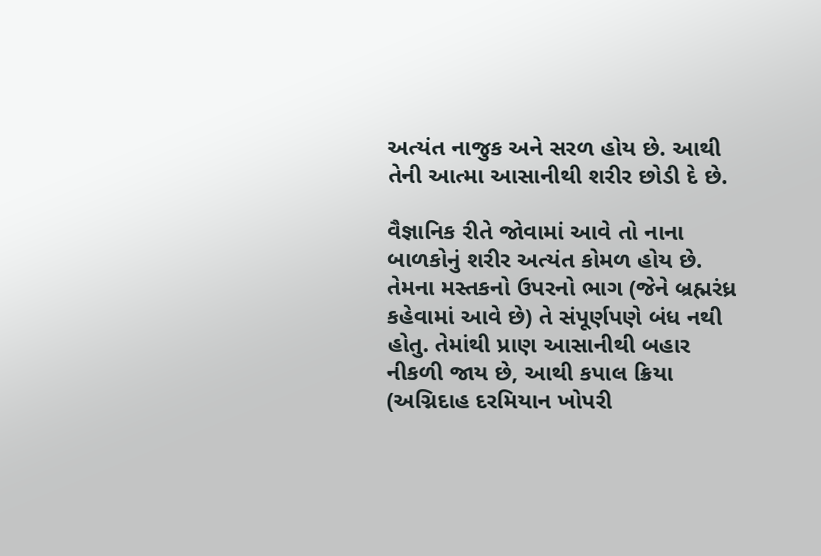અત્યંત નાજુક અને સરળ હોય છે. આથી તેની આત્મા આસાનીથી શરીર છોડી દે છે.

વૈજ્ઞાનિક રીતે જોવામાં આવે તો નાના બાળકોનું શરીર અત્યંત કોમળ હોય છે. તેમના મસ્તકનો ઉપરનો ભાગ (જેને બ્રહ્મરંધ્ર કહેવામાં આવે છે) તે સંપૂર્ણપણે બંધ નથી હોતુ. તેમાંથી પ્રાણ આસાનીથી બહાર નીકળી જાય છે, આથી કપાલ ક્રિયા (અગ્નિદાહ દરમિયાન ખોપરી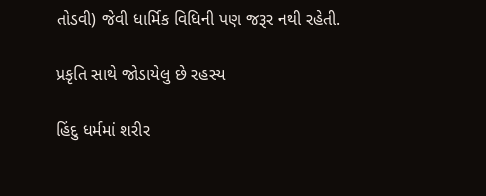તોડવી) જેવી ધાર્મિક વિધિની પણ જરૂર નથી રહેતી.

પ્રકૃતિ સાથે જોડાયેલુ છે રહસ્ય

હિંદુ ધર્મમાં શરીર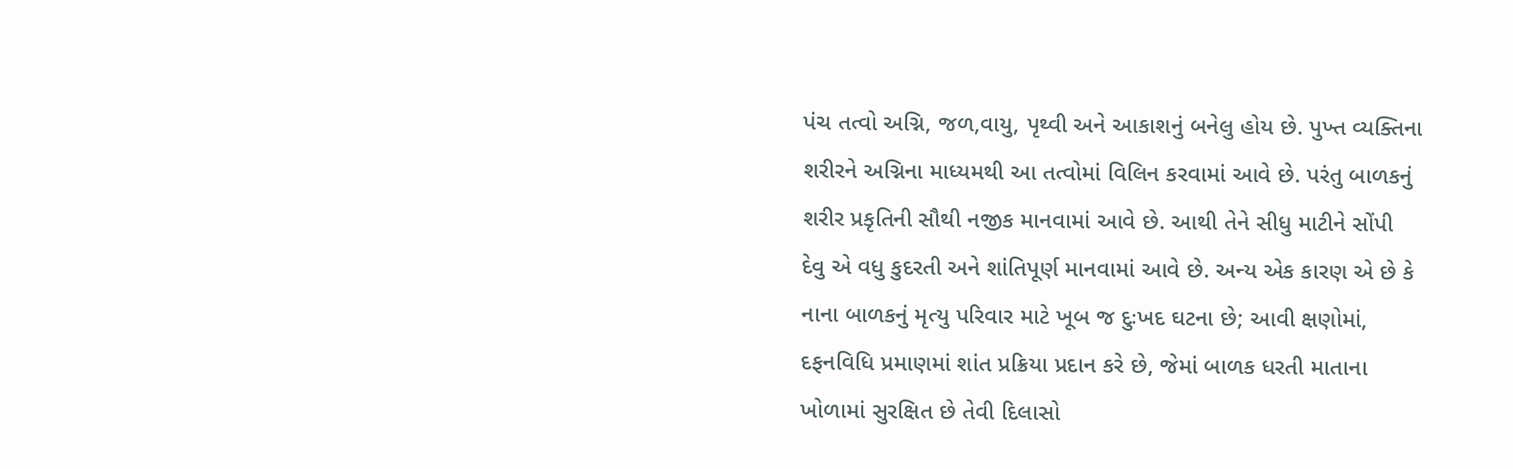પંચ તત્વો અગ્નિ, જળ,વાયુ, પૃથ્વી અને આકાશનું બનેલુ હોય છે. પુખ્ત વ્યક્તિના શરીરને અગ્નિના માધ્યમથી આ તત્વોમાં વિલિન કરવામાં આવે છે. પરંતુ બાળકનું શરીર પ્રકૃતિની સૌથી નજીક માનવામાં આવે છે. આથી તેને સીધુ માટીને સોંપી દેવુ એ વધુ કુદરતી અને શાંતિપૂર્ણ માનવામાં આવે છે. અન્ય એક કારણ એ છે કે નાના બાળકનું મૃત્યુ પરિવાર માટે ખૂબ જ દુઃખદ ઘટના છે; આવી ક્ષણોમાં, દફનવિધિ પ્રમાણમાં શાંત પ્રક્રિયા પ્રદાન કરે છે, જેમાં બાળક ધરતી માતાના ખોળામાં સુરક્ષિત છે તેવી દિલાસો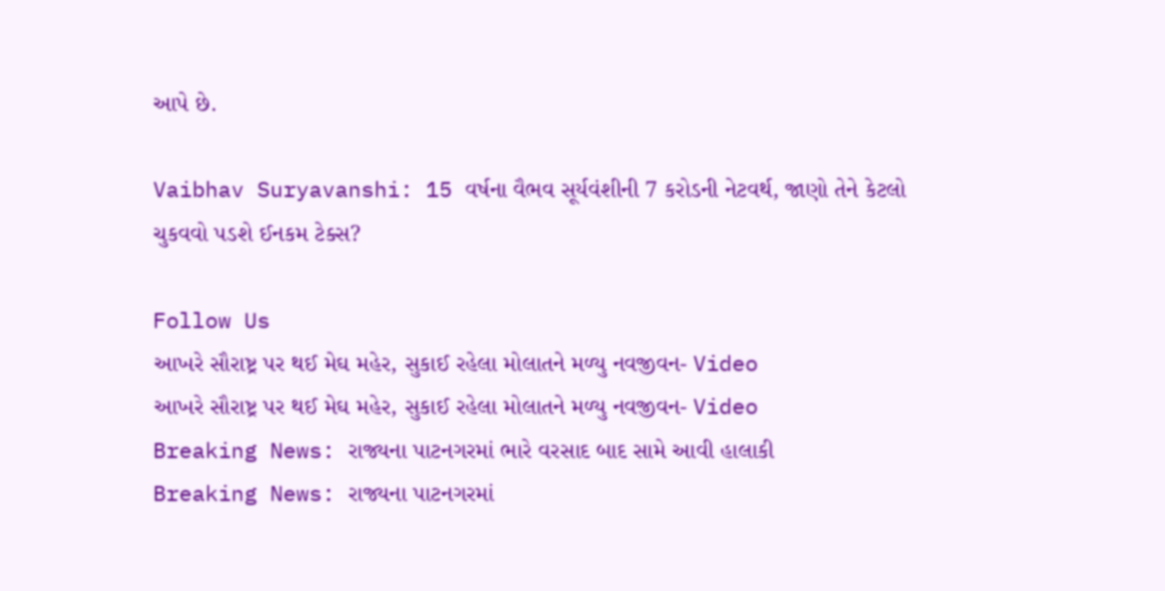આપે છે.

Vaibhav Suryavanshi: 15 વર્ષના વૈભવ સૂર્યવંશીની 7 કરોડની નેટવર્થ, જાણો તેને કેટલો ચુકવવો પડશે ઈનકમ ટેક્સ?

Follow Us
આખરે સૌરાષ્ટ્ર પર થઈ મેઘ મહેર, સુકાઈ રહેલા મોલાતને મળ્યુ નવજીવન- Video
આખરે સૌરાષ્ટ્ર પર થઈ મેઘ મહેર, સુકાઈ રહેલા મોલાતને મળ્યુ નવજીવન- Video
Breaking News: રાજ્યના પાટનગરમાં ભારે વરસાદ બાદ સામે આવી હાલાકી
Breaking News: રાજ્યના પાટનગરમાં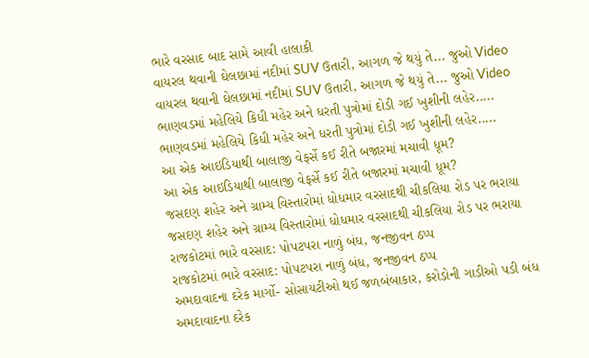ભારે વરસાદ બાદ સામે આવી હાલાકી
વાયરલ થવાની ઘેલછામાં નદીમાં SUV ઉતારી, આગળ જે થયું તે... જુઓ Video
વાયરલ થવાની ઘેલછામાં નદીમાં SUV ઉતારી, આગળ જે થયું તે... જુઓ Video
ભાણવડમાં મહેલિયે કિધી મહેર અને ધરતી પુત્રોમાં દોડી ગઈ ખુશીની લહેર.....
ભાણવડમાં મહેલિયે કિધી મહેર અને ધરતી પુત્રોમાં દોડી ગઈ ખુશીની લહેર.....
આ એક આઇડિયાથી બાલાજી વેફર્સે કઈ રીતે બજારમાં મચાવી ધૂમ?
આ એક આઇડિયાથી બાલાજી વેફર્સે કઈ રીતે બજારમાં મચાવી ધૂમ?
જસદણ શહેર અને ગ્રામ્ય વિસ્તારોમાં ધોધમાર વરસાદથી ચીકલિયા રોડ પર ભરાયા
જસદણ શહેર અને ગ્રામ્ય વિસ્તારોમાં ધોધમાર વરસાદથી ચીકલિયા રોડ પર ભરાયા
રાજકોટમાં ભારે વરસાદ: પોપટપરા નાળું બંધ, જનજીવન ઠપ્પ
રાજકોટમાં ભારે વરસાદ: પોપટપરા નાળું બંધ, જનજીવન ઠપ્પ
અમદાવાદના દરેક માર્ગો- સોસાયટીઓ થઈ જળબંબાકાર, કરોડોની ગાડીઓ પડી બંધ
અમદાવાદના દરેક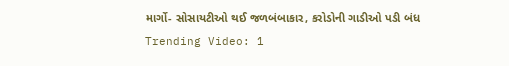માર્ગો- સોસાયટીઓ થઈ જળબંબાકાર, કરોડોની ગાડીઓ પડી બંધ
Trending Video: 1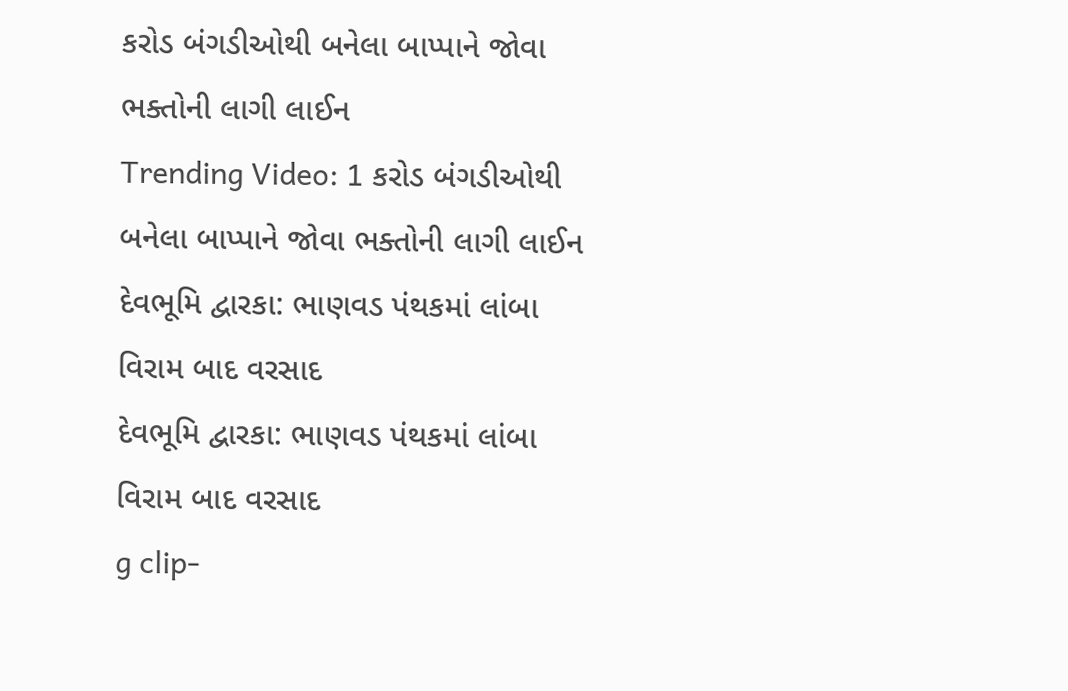કરોડ બંગડીઓથી બનેલા બાપ્પાને જોવા ભક્તોની લાગી લાઈન
Trending Video: 1 કરોડ બંગડીઓથી બનેલા બાપ્પાને જોવા ભક્તોની લાગી લાઈન
દેવભૂમિ દ્વારકા: ભાણવડ પંથકમાં લાંબા વિરામ બાદ વરસાદ
દેવભૂમિ દ્વારકા: ભાણવડ પંથકમાં લાંબા વિરામ બાદ વરસાદ
g clip-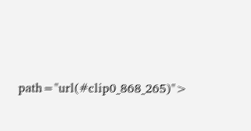path="url(#clip0_868_265)">